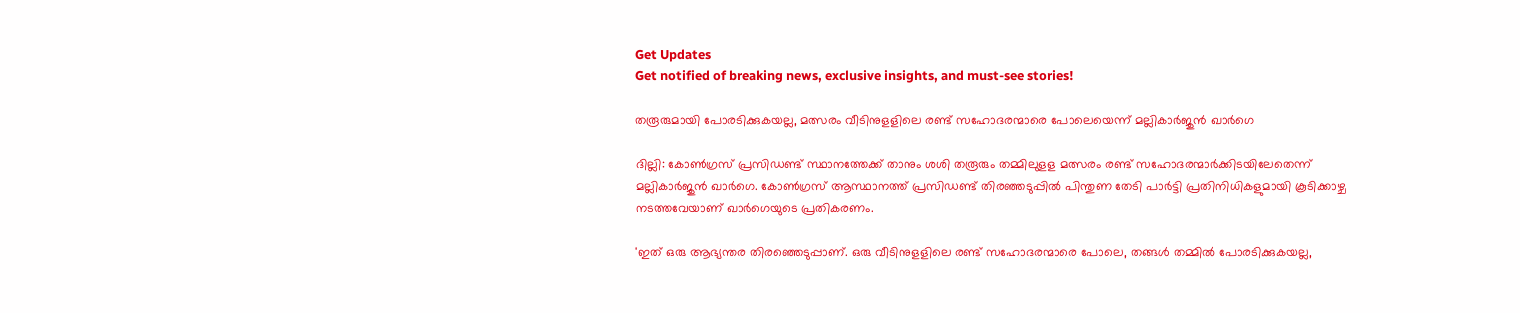Get Updates
Get notified of breaking news, exclusive insights, and must-see stories!

തരൂരുമായി പോരടിക്കുകയല്ല, മത്സരം വീടിനുളളിലെ രണ്ട് സഹോദരന്മാരെ പോലെയെന്ന് മല്ലികാർജുൻ ഖാർഗെ

ദില്ലി: കോണ്‍ഗ്രസ് പ്രസിഡണ്ട് സ്ഥാനത്തേക്ക് താനും ശശി തരൂരും തമ്മിലുളള മത്സരം രണ്ട് സഹോദരന്മാര്‍ക്കിടയിലേതെന്ന് മല്ലികാര്‍ജുന്‍ ഖാര്‍ഗെ. കോണ്‍ഗ്രസ് ആസ്ഥാനത്ത് പ്രസിഡണ്ട് തിരഞ്ഞടുപ്പില്‍ പിന്തുണ തേടി പാര്‍ട്ടി പ്രതിനിധികളുമായി കൂടിക്കാഴ്ച നടത്തവേയാണ് ഖാര്‍ഗെയുടെ പ്രതികരണം.

'ഇത് ഒരു ആഭ്യന്തര തിരഞ്ഞെടുപ്പാണ്. ഒരു വീടിനുളളിലെ രണ്ട് സഹോദരന്മാരെ പോലെ, തങ്ങള്‍ തമ്മില്‍ പോരടിക്കുകയല്ല,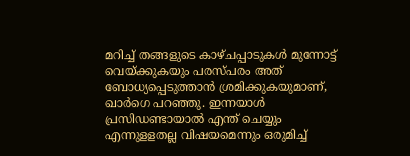മറിച്ച് തങ്ങളുടെ കാഴ്ചപ്പാടുകള്‍ മുന്നോട്ട് വെയ്ക്കുകയും പരസ്പരം അത് ബോധ്യപ്പെടുത്താന്‍ ശ്രമിക്കുകയുമാണ്, ഖാര്‍ഗെ പറഞ്ഞു. ഇന്നയാള്‍ പ്രസിഡണ്ടായാല്‍ എന്ത് ചെയ്യും എന്നുളളതല്ല വിഷയമെന്നും ഒരുമിച്ച്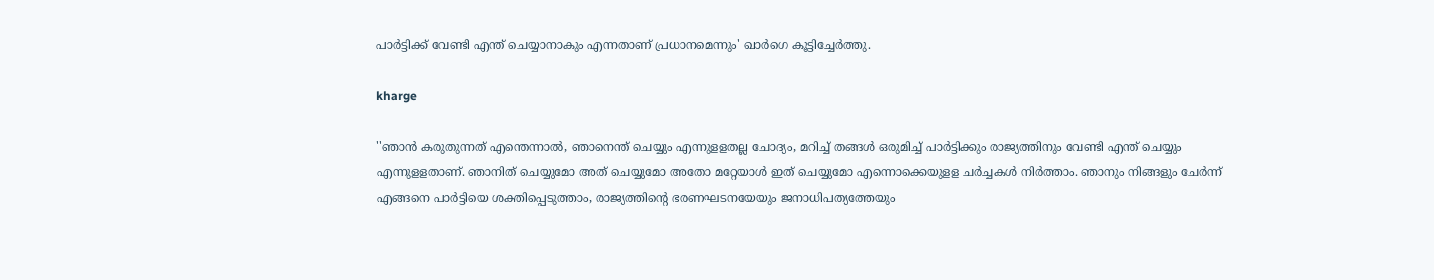പാര്‍ട്ടിക്ക് വേണ്ടി എന്ത് ചെയ്യാനാകും എന്നതാണ് പ്രധാനമെന്നും' ഖാര്‍ഗെ കൂട്ടിച്ചേര്‍ത്തു.

kharge

''ഞാൻ കരുതുന്നത് എന്തെന്നാല്‍, ഞാനെന്ത് ചെയ്യും എന്നുളളതല്ല ചോദ്യം, മറിച്ച് തങ്ങള്‍ ഒരുമിച്ച് പാര്‍ട്ടിക്കും രാജ്യത്തിനും വേണ്ടി എന്ത് ചെയ്യും എന്നുളളതാണ്. ഞാനിത് ചെയ്യുമോ അത് ചെയ്യുമോ അതോ മറ്റേയാള്‍ ഇത് ചെയ്യുമോ എന്നൊക്കെയുളള ചര്‍ച്ചകള്‍ നിര്‍ത്താം. ഞാനും നിങ്ങളും ചേര്‍ന്ന് എങ്ങനെ പാര്‍ട്ടിയെ ശക്തിപ്പെടുത്താം, രാജ്യത്തിന്റെ ഭരണഘടനയേയും ജനാധിപത്യത്തേയും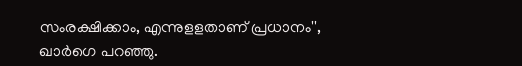സംരക്ഷിക്കാം, എന്നുളളതാണ് പ്രധാനം'', ഖാര്‍ഗെ പറഞ്ഞു.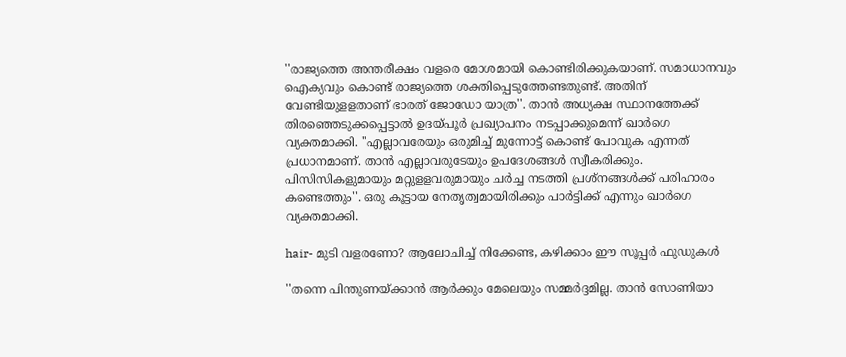''രാജ്യത്തെ അന്തരീക്ഷം വളരെ മോശമായി കൊണ്ടിരിക്കുകയാണ്. സമാധാനവും ഐക്യവും കൊണ്ട് രാജ്യത്തെ ശക്തിപ്പെടുത്തേണ്ടതുണ്ട്. അതിന് വേണ്ടിയുളളതാണ് ഭാരത് ജോഡോ യാത്ര''. താന്‍ അധ്യക്ഷ സ്ഥാനത്തേക്ക് തിരഞ്ഞെടുക്കപ്പെട്ടാല്‍ ഉദയ്പൂര്‍ പ്രഖ്യാപനം നടപ്പാക്കുമെന്ന് ഖാര്‍ഗെ വ്യക്തമാക്കി. ''എല്ലാവരേയും ഒരുമിച്ച് മുന്നോട്ട് കൊണ്ട് പോവുക എന്നത് പ്രധാനമാണ്. താന്‍ എല്ലാവരുടേയും ഉപദേശങ്ങള്‍ സ്വീകരിക്കും. പിസിസികളുമായും മറ്റുളളവരുമായും ചര്‍ച്ച നടത്തി പ്രശ്‌നങ്ങള്‍ക്ക് പരിഹാരം കണ്ടെത്തും''. ഒരു കൂട്ടായ നേതൃത്വമായിരിക്കും പാര്‍ട്ടിക്ക് എന്നും ഖാര്‍ഗെ വ്യക്തമാക്കി.

hair- മുടി വളരണോ? ആലോചിച്ച് നിക്കേണ്ട, കഴിക്കാം ഈ സൂപ്പർ ഫുഡുകൾ

''തന്നെ പിന്തുണയ്ക്കാന്‍ ആര്‍ക്കും മേലെയും സമ്മര്‍ദ്ദമില്ല. താന്‍ സോണിയാ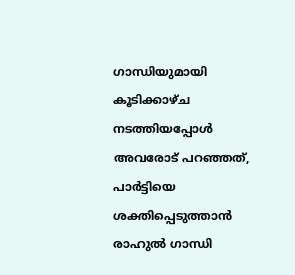ഗാന്ധിയുമായി കൂടിക്കാഴ്ച നടത്തിയപ്പോള്‍ അവരോട് പറഞ്ഞത്, പാര്‍ട്ടിയെ ശക്തിപ്പെടുത്താന്‍ രാഹുല്‍ ഗാന്ധി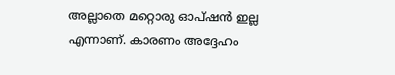അല്ലാതെ മറ്റൊരു ഓപ്ഷന്‍ ഇല്ല എന്നാണ്. കാരണം അദ്ദേഹം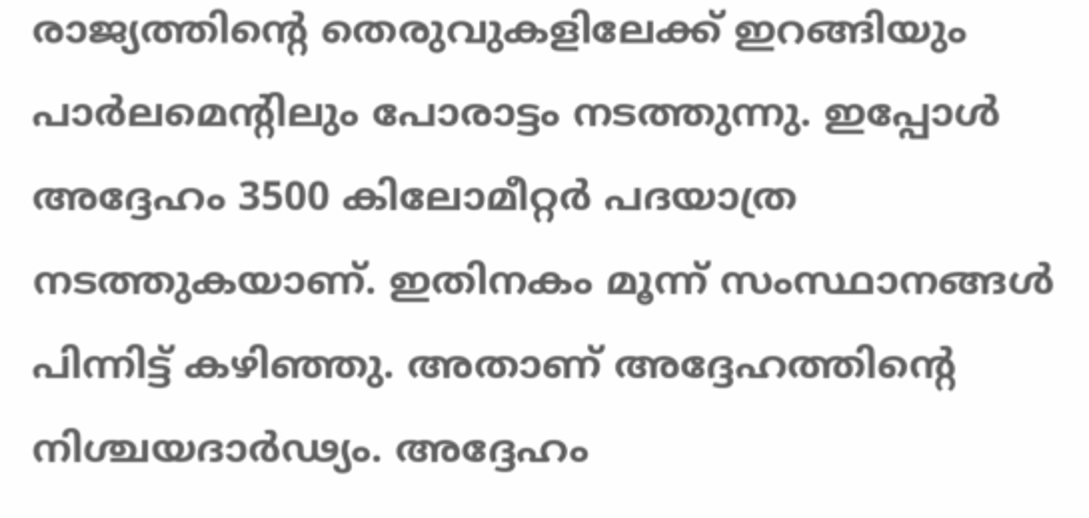രാജ്യത്തിന്റെ തെരുവുകളിലേക്ക് ഇറങ്ങിയും പാര്‍ലമെന്റിലും പോരാട്ടം നടത്തുന്നു. ഇപ്പോള്‍ അദ്ദേഹം 3500 കിലോമീറ്റര്‍ പദയാത്ര നടത്തുകയാണ്. ഇതിനകം മൂന്ന് സംസ്ഥാനങ്ങള്‍ പിന്നിട്ട് കഴിഞ്ഞു. അതാണ് അദ്ദേഹത്തിന്റെ നിശ്ചയദാര്‍ഢ്യം. അദ്ദേഹം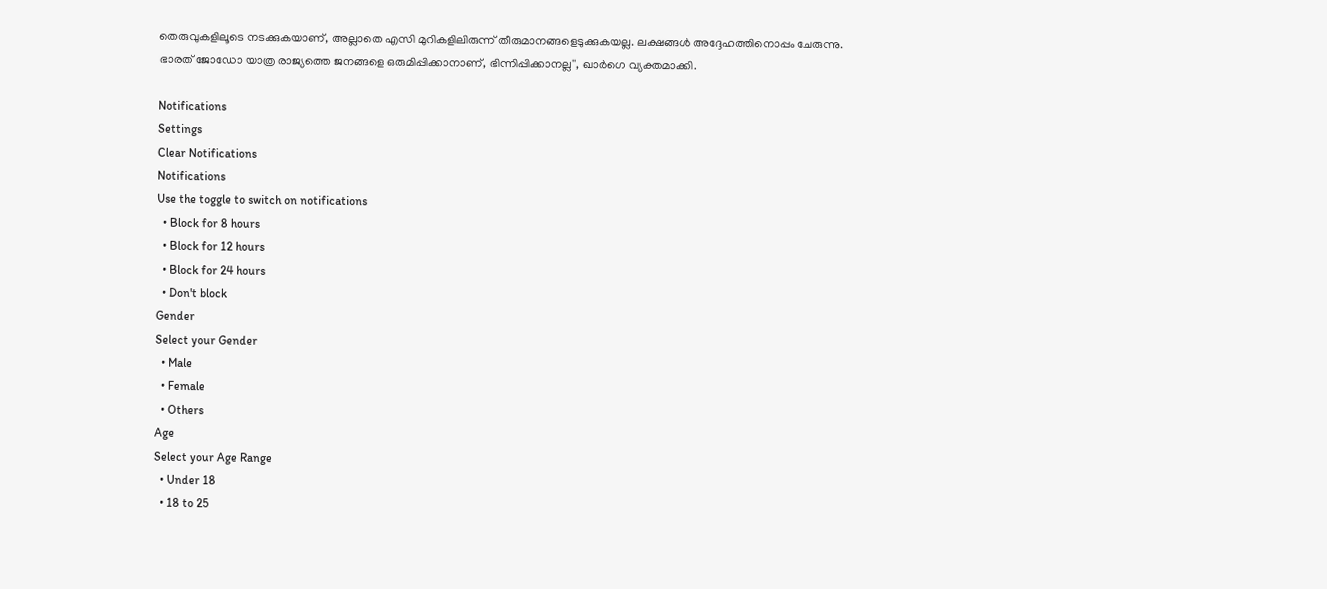തെരുവുകളിലൂടെ നടക്കുകയാണ്, അല്ലാതെ എസി മുറികളിലിരുന്ന് തീരുമാനങ്ങളെടുക്കുകയല്ല. ലക്ഷങ്ങള്‍ അദ്ദേഹത്തിനൊപ്പം ചേരുന്നു. ഭാരത് ജോഡോ യാത്ര രാജ്യത്തെ ജനങ്ങളെ ഒരുമിപ്പിക്കാനാണ്, ഭിന്നിപ്പിക്കാനല്ല'', ഖാര്‍ഗെ വ്യക്തമാക്കി.

Notifications
Settings
Clear Notifications
Notifications
Use the toggle to switch on notifications
  • Block for 8 hours
  • Block for 12 hours
  • Block for 24 hours
  • Don't block
Gender
Select your Gender
  • Male
  • Female
  • Others
Age
Select your Age Range
  • Under 18
  • 18 to 25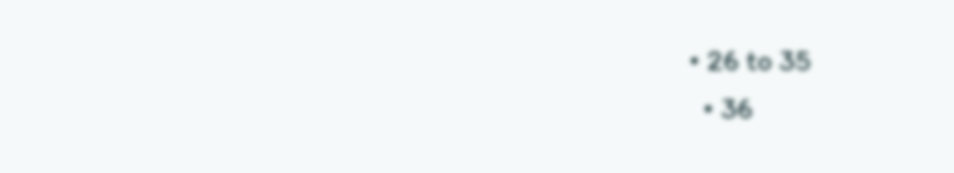• 26 to 35
  • 36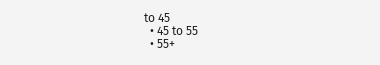to 45
  • 45 to 55
  • 55+